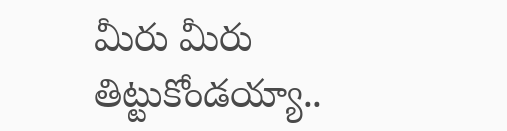మీరు మీరు తిట్టుకోండయ్యా..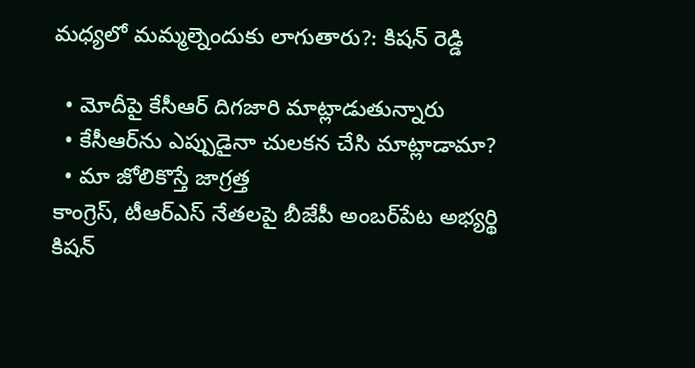మధ్యలో మమ్మల్నెందుకు లాగుతారు?: కిషన్ రెడ్డి

  • మోదీపై కేసీఆర్ దిగజారి మాట్లాడుతున్నారు
  • కేసీఆర్‌ను ఎప్పుడైనా చులకన చేసి మాట్లాడామా?
  • మా జోలికొస్తే జాగ్రత్త
కాంగ్రెస్, టీఆర్ఎస్ నేతలపై బీజేపీ అంబర్‌పేట అభ్యర్థి కిషన్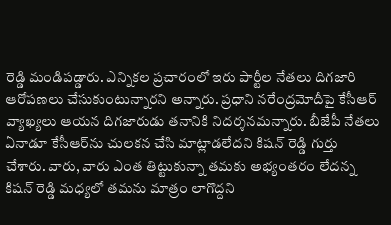రెడ్డి మండిపడ్డారు. ఎన్నికల ప్రచారంలో ఇరు పార్టీల నేతలు దిగజారి ఆరోపణలు చేసుకుంటున్నారని అన్నారు. ప్రధాని నరేంద్రమోదీపై కేసీఆర్ వ్యాఖ్యలు ఆయన దిగజారుడు తనానికి నిదర్శనమన్నారు. బీజేపీ నేతలు ఏనాడూ కేసీఆర్‌ను చులకన చేసి మాట్లాడలేదని కిషన్ రెడ్డి గుర్తు చేశారు. వారు, వారు ఎంత తిట్టుకున్నా తమకు అభ్యంతరం లేదన్న కిషన్ రెడ్డి మధ్యలో తమను మాత్రం లాగొద్దని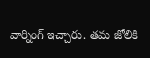వార్నింగ్ ఇచ్చారు. తమ జోలికి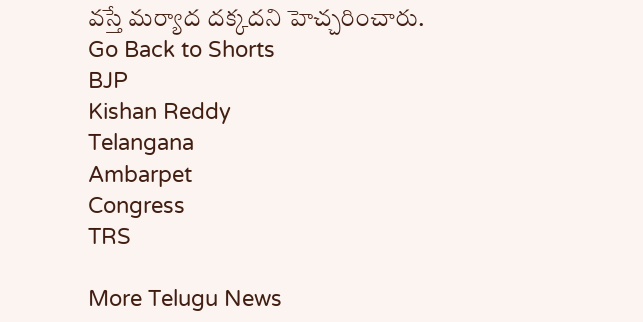వస్తే మర్యాద దక్కదని హెచ్చరించారు.
Go Back to Shorts
BJP
Kishan Reddy
Telangana
Ambarpet
Congress
TRS

More Telugu News